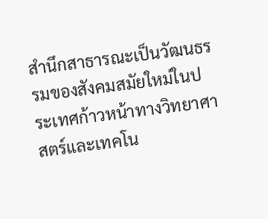สำนึกสาธารณะเป็นวัฒนธรรมของสังคมสมัยใหม่ในประเทศก้าวหน้าทางวิทยาศาสตร์และเทคโน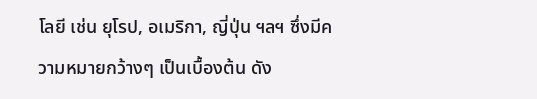โลยี เช่น ยุโรป, อเมริกา, ญี่ปุ่น ฯลฯ ซึ่งมีความหมายกว้างๆ เป็นเบื้องต้น ดัง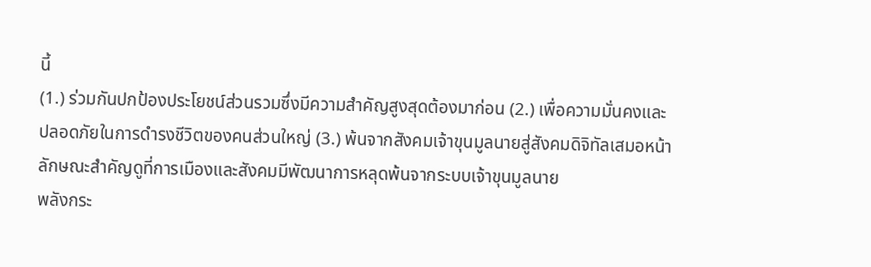นี้
(1.) ร่วมกันปกป้องประโยชน์ส่วนรวมซึ่งมีความสำคัญสูงสุดต้องมาก่อน (2.) เพื่อความมั่นคงและปลอดภัยในการดำรงชีวิตของคนส่วนใหญ่ (3.) พ้นจากสังคมเจ้าขุนมูลนายสู่สังคมดิจิทัลเสมอหน้า
ลักษณะสำคัญดูที่การเมืองและสังคมมีพัฒนาการหลุดพ้นจากระบบเจ้าขุนมูลนาย
พลังกระ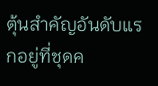ตุ้นสำคัญอันดับแรกอยู่ที่ชุดค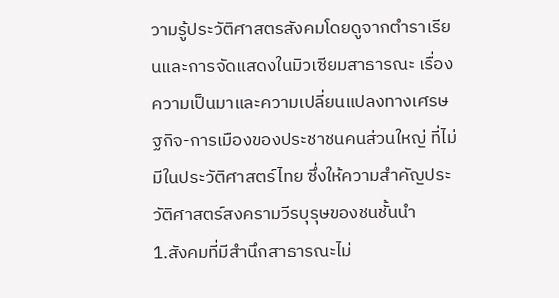วามรู้ประวัติศาสตรสังคมโดยดูจากตำราเรียนและการจัดแสดงในมิวเซียมสาธารณะ เรื่องความเป็นมาและความเปลี่ยนแปลงทางเศรษฐกิจ-การเมืองของประชาชนคนส่วนใหญ่ ที่ไม่มีในประวัติศาสตร์ไทย ซึ่งให้ความสำคัญประวัติศาสตร์สงครามวีรบุรุษของชนชั้นนำ
1.สังคมที่มีสำนึกสาธารณะไม่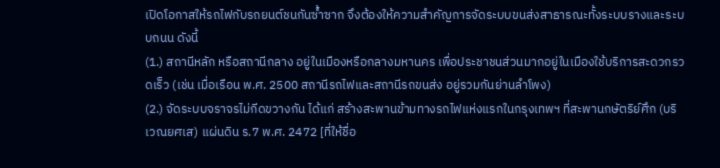เปิดโอกาสให้รถไฟกับรถยนต์ชนกันซ้ำซาก จึงต้องให้ความสำคัญการจัดระบบขนส่งสาธารณะทั้งระบบรางและระบบถนน ดังนี้
(1.) สถานีหลัก หรือสถานีกลาง อยู่ในเมืองหรือกลางมหานคร เพื่อประชาชนส่วนมากอยู่ในเมืองใช้บริการสะดวกรวดเร็ว (เช่น เมื่อเรือน พ.ศ. 2500 สถานีรถไฟและสถานีรถขนส่ง อยู่รวมกันย่านลำโพง)
(2.) จัดระบบจราจรไม่กีดขวางกัน ได้แก่ สร้างสะพานข้ามทางรถไฟแห่งแรกในกรุงเทพฯ ที่สะพานกษัตริย์ศึก (บริเวณยศเส) แผ่นดิน ร.7 พ.ศ. 2472 [ที่ให้ชื่อ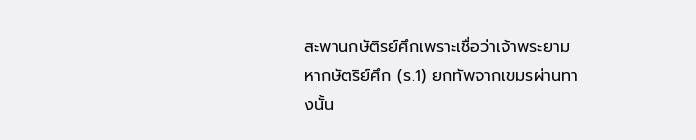สะพานกษัติรย์ศึกเพราะเชื่อว่าเจ้าพระยามหากษัตริย์ศึก (ร.1) ยกทัพจากเขมรผ่านทางนั้น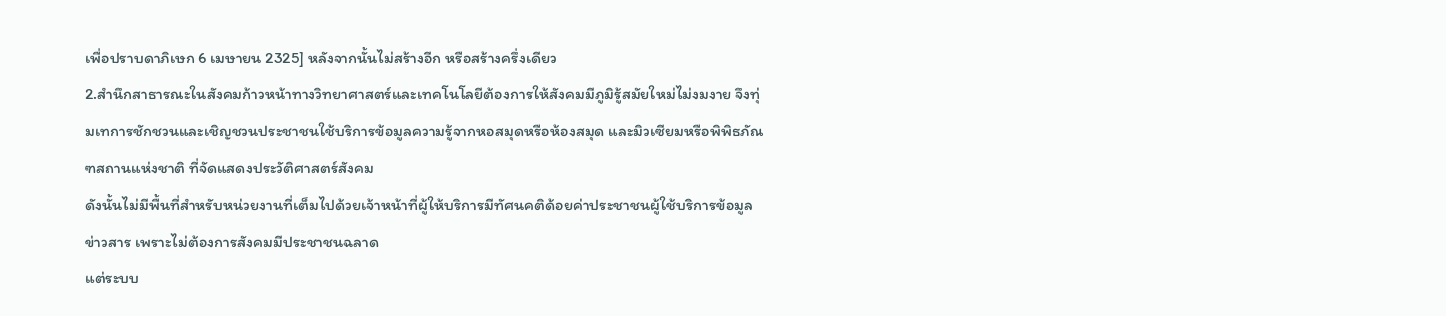เพื่อปราบดาภิเษก 6 เมษายน 2325] หลังจากนั้นไม่สร้างอีก หรือสร้างครึ่งเดียว
2.สำนึกสาธารณะในสังคมก้าวหน้าทางวิทยาศาสตร์และเทคโนโลยีต้องการให้สังคมมีภูมิรู้สมัยใหม่ไม่งมงาย จึงทุ่มเทการชักชวนและเชิญชวนประชาชนใช้บริการข้อมูลความรู้จากหอสมุดหรือห้องสมุด และมิวเซียมหรือพิพิธภัณฑสถานแห่งชาติ ที่จัดแสดงประวัติศาสตร์สังคม
ดังนั้นไม่มีพื้นที่สำหรับหน่วยงานที่เต็มไปด้วยเจ้าหน้าที่ผู้ให้บริการมีทัศนคติด้อยค่าประชาชนผู้ใช้บริการข้อมูลข่าวสาร เพราะไม่ต้องการสังคมมีประชาชนฉลาด
แต่ระบบ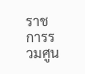ราชการรวมศูน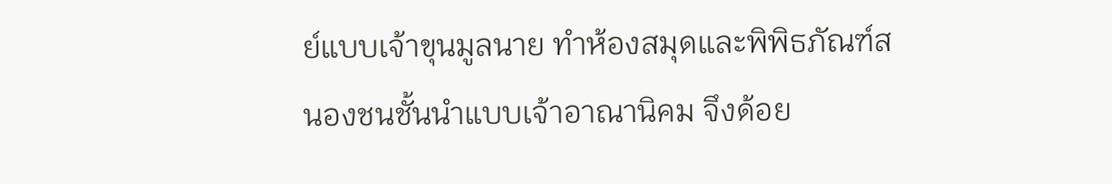ย์แบบเจ้าขุนมูลนาย ทำห้องสมุดและพิพิธภัณฑ์สนองชนชั้นนำแบบเจ้าอาณานิคม จึงด้อย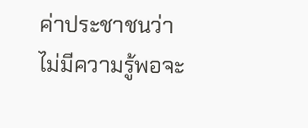ค่าประชาชนว่าไม่มีความรู้พอจะ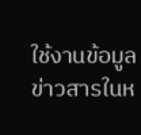ใช้งานข้อมูลข่าวสารในห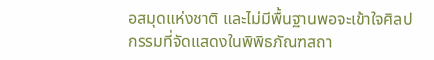อสมุดแห่งชาติ และไม่มีพื้นฐานพอจะเข้าใจศิลปกรรมที่จัดแสดงในพิพิธภัณฑสถา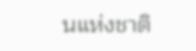นแห่งชาติ